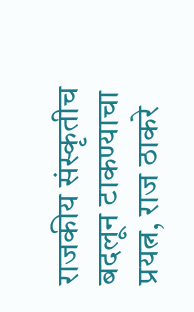राजकीय संस्कृतीच बदलून टाकण्याचा प्रयत्न, राज ठाकरे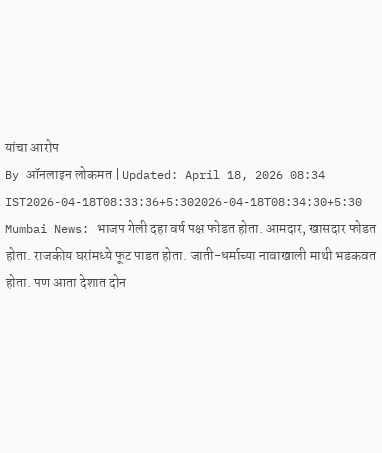यांचा आरोप
By ऑनलाइन लोकमत | Updated: April 18, 2026 08:34 IST2026-04-18T08:33:36+5:302026-04-18T08:34:30+5:30
Mumbai News: भाजप गेली दहा वर्ष पक्ष फोडत होता. आमदार, खासदार फोडत होता. राजकीय घरांमध्ये फूट पाडत होता. जाती-धर्माच्या नावाखाली माथी भडकवत होता. पण आता देशात दोन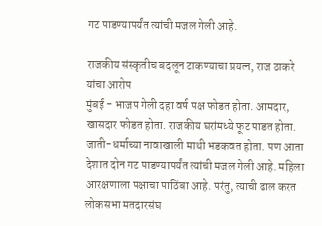गट पाडण्यापर्यंत त्यांची मजल गेली आहे.

राजकीय संस्कृतीच बदलून टाकण्याचा प्रयत्न, राज ठाकरे यांचा आरोप
मुंबई - भाजप गेली दहा वर्ष पक्ष फोडत होता. आमदार, खासदार फोडत होता. राजकीय घरांमध्ये फूट पाडत होता. जाती-धर्माच्या नावाखाली माथी भडकवत होता. पण आता देशात दोन गट पाडण्यापर्यंत त्यांची मजल गेली आहे. महिला आरक्षणाला पक्षाचा पाठिंबा आहे. परंतु, त्याची ढाल करत लोकसभा मतदारसंघ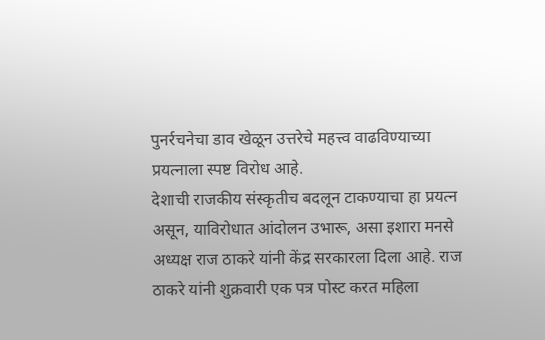पुनर्रचनेचा डाव खेळून उत्तरेचे महत्त्व वाढविण्याच्या प्रयत्नाला स्पष्ट विरोध आहे.
देशाची राजकीय संस्कृतीच बदलून टाकण्याचा हा प्रयत्न असून, याविरोधात आंदोलन उभारू, असा इशारा मनसे अध्यक्ष राज ठाकरे यांनी केंद्र सरकारला दिला आहे. राज ठाकरे यांनी शुक्रवारी एक पत्र पोस्ट करत महिला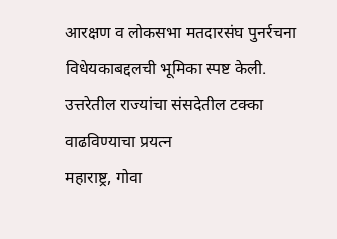आरक्षण व लोकसभा मतदारसंघ पुनर्रचना विधेयकाबद्दलची भूमिका स्पष्ट केली.
उत्तरेतील राज्यांचा संसदेतील टक्का वाढविण्याचा प्रयत्न
महाराष्ट्र, गोवा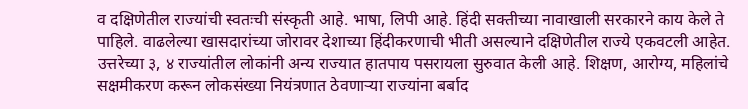व दक्षिणेतील राज्यांची स्वतःची संस्कृती आहे. भाषा, लिपी आहे. हिंदी सक्तीच्या नावाखाली सरकारने काय केले ते पाहिले. वाढलेल्या खासदारांच्या जोरावर देशाच्या हिंदीकरणाची भीती असल्याने दक्षिणेतील राज्ये एकवटली आहेत. उत्तरेच्या ३, ४ राज्यांतील लोकांनी अन्य राज्यात हातपाय पसरायला सुरुवात केली आहे. शिक्षण, आरोग्य, महिलांचे सक्षमीकरण करून लोकसंख्या नियंत्रणात ठेवणाऱ्या राज्यांना बर्बाद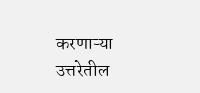करणाऱ्या उत्तरेतील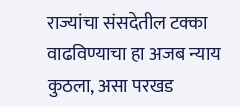राज्यांचा संसदेतील टक्का वाढविण्याचा हा अजब न्याय कुठला, असा परखड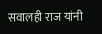सवालही राज यांनी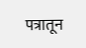पत्रातून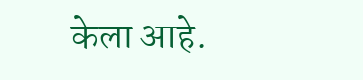केला आहे.